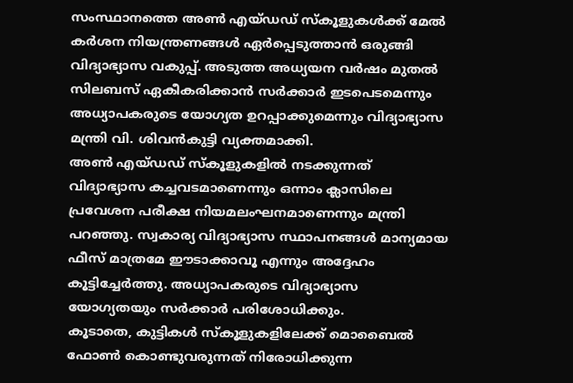സംസ്ഥാനത്തെ അൺ എയ്ഡഡ് സ്കൂളുകൾക്ക് മേൽ കർശന നിയന്ത്രണങ്ങൾ ഏർപ്പെടുത്താൻ ഒരുങ്ങി വിദ്യാഭ്യാസ വകുപ്പ്. അടുത്ത അധ്യയന വർഷം മുതൽ സിലബസ് ഏകീകരിക്കാൻ സർക്കാർ ഇടപെടമെന്നും അധ്യാപകരുടെ യോഗ്യത ഉറപ്പാക്കുമെന്നും വിദ്യാഭ്യാസ മന്ത്രി വി. ശിവൻകുട്ടി വ്യക്തമാക്കി.
അൺ എയ്ഡഡ് സ്കൂളുകളിൽ നടക്കുന്നത് വിദ്യാഭ്യാസ കച്ചവടമാണെന്നും ഒന്നാം ക്ലാസിലെ പ്രവേശന പരീക്ഷ നിയമലംഘനമാണെന്നും മന്ത്രി പറഞ്ഞു. സ്വകാര്യ വിദ്യാഭ്യാസ സ്ഥാപനങ്ങൾ മാന്യമായ ഫീസ് മാത്രമേ ഈടാക്കാവൂ എന്നും അദ്ദേഹം കൂട്ടിച്ചേർത്തു. അധ്യാപകരുടെ വിദ്യാഭ്യാസ യോഗ്യതയും സർക്കാർ പരിശോധിക്കും.
കൂടാതെ, കുട്ടികൾ സ്കൂളുകളിലേക്ക് മൊബൈൽ ഫോൺ കൊണ്ടുവരുന്നത് നിരോധിക്കുന്ന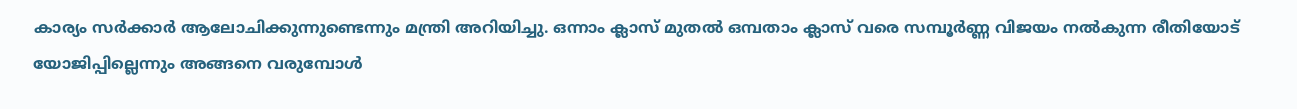കാര്യം സർക്കാർ ആലോചിക്കുന്നുണ്ടെന്നും മന്ത്രി അറിയിച്ചു. ഒന്നാം ക്ലാസ് മുതൽ ഒമ്പതാം ക്ലാസ് വരെ സമ്പൂർണ്ണ വിജയം നൽകുന്ന രീതിയോട് യോജിപ്പില്ലെന്നും അങ്ങനെ വരുമ്പോൾ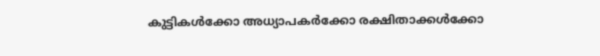കുട്ടികൾക്കോ അധ്യാപകർക്കോ രക്ഷിതാക്കൾക്കോ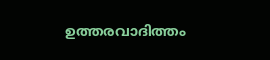ഉത്തരവാദിത്തം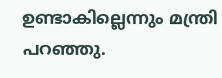ഉണ്ടാകില്ലെന്നും മന്ത്രി പറഞ്ഞു.